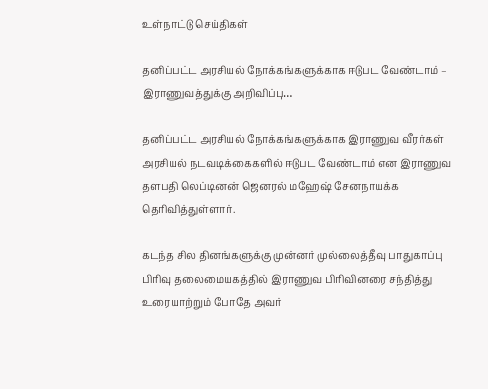உள்நாட்டு செய்திகள்

தனிப்பட்ட அரசியல் நோக்கங்களுக்காக ஈடுபட வேண்டாம் – இராணுவத்துக்கு அறிவிப்பு…

தனிப்பட்ட அரசியல் நோக்கங்களுக்காக இராணுவ வீரர்கள் அரசியல் நடவடிக்கைகளில் ஈடுபட வேண்டாம் என இராணுவ தளபதி லெப்டினன் ஜெனரல் மஹேஷ் சேனநாயக்க தெரிவித்துள்ளார்.

கடந்த சில தினங்களுக்கு முன்னர் முல்லைத்தீவு பாதுகாப்பு பிரிவு தலைமையகத்தில் இராணுவ பிரிவினரை சந்தித்து உரையாற்றும் போதே அவர்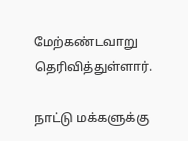மேற்கண்டவாறு தெரிவித்துள்ளார்.

நாட்டு மக்களுக்கு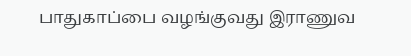பாதுகாப்பை வழங்குவது இராணுவ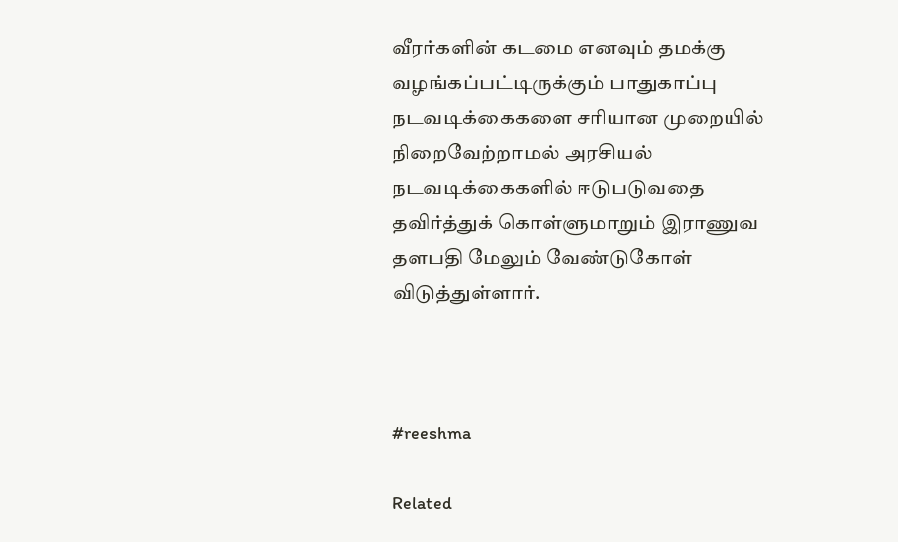வீரர்களின் கடமை எனவும் தமக்கு வழங்கப்பட்டிருக்கும் பாதுகாப்பு நடவடிக்கைகளை சரியான முறையில் நிறைவேற்றாமல் அரசியல் நடவடிக்கைகளில் ஈடுபடுவதை தவிர்த்துக் கொள்ளுமாறும் இராணுவ தளபதி மேலும் வேண்டுகோள் விடுத்துள்ளார்.



#reeshma

Related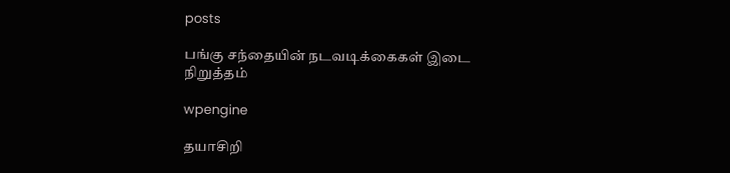posts

பங்கு சந்தையின் நடவடிக்கைகள் இடை நிறுத்தம்

wpengine

தயாசிறி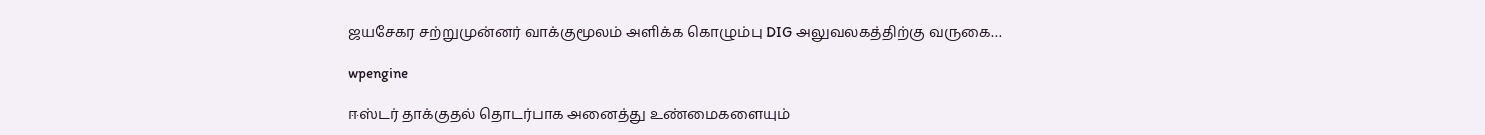ஜயசேகர சற்றுமுன்னர் வாக்குமூலம் அளிக்க கொழும்பு DIG அலுவலகத்திற்கு வருகை…

wpengine

ஈஸ்டர் தாக்குதல் தொடர்பாக அனைத்து உண்மைகளையும்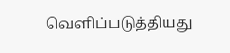வெளிப்படுத்தியது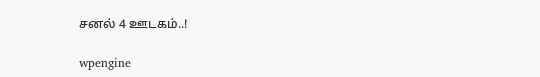சனல் 4 ஊடகம்..!

wpengine